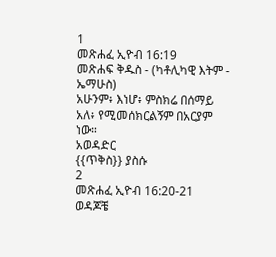1
መጽሐፈ ኢዮብ 16:19
መጽሐፍ ቅዱስ - (ካቶሊካዊ እትም - ኤማሁስ)
አሁንም፥ እነሆ፥ ምስክሬ በሰማይ አለ፥ የሚመሰክርልኝም በአርያም ነው።
አወዳድር
{{ጥቅስ}} ያስሱ
2
መጽሐፈ ኢዮብ 16:20-21
ወዳጆቼ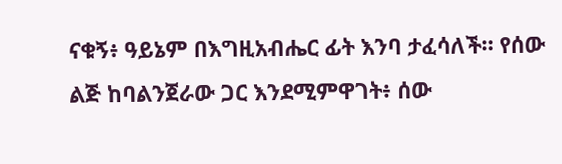ናቁኝ፥ ዓይኔም በእግዚአብሔር ፊት እንባ ታፈሳለች። የሰው ልጅ ከባልንጀራው ጋር እንደሚምዋገት፥ ሰው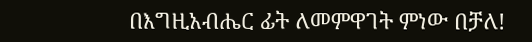በእግዚአብሔር ፊት ለመምዋገት ምነው በቻለ!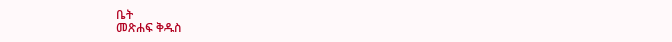ቤት
መጽሐፍ ቅዱስ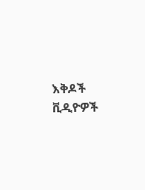እቅዶች
ቪዲዮዎች